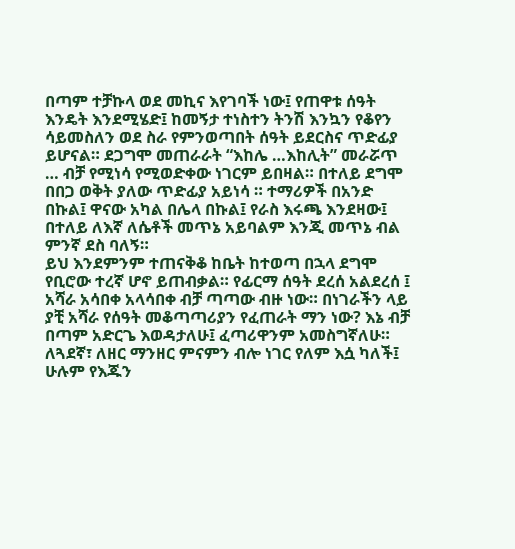በጣም ተቻኩላ ወደ መኪና እየገባች ነው፤ የጠዋቱ ሰዓት እንዴት እንደሚሄድ፤ ከመኝታ ተነስተን ትንሽ እንኳን የቆየን ሳይመስለን ወደ ስራ የምንወጣበት ሰዓት ይደርስና ጥድፊያ ይሆናል። ደጋግሞ መጠራራት “እከሌ …እከሊት” መራሯጥ … ብቻ የሚነሳ የሚወድቀው ነገርም ይበዛል። በተለይ ደግሞ በበጋ ወቅት ያለው ጥድፊያ አይነሳ ። ተማሪዎች በአንድ በኩል፤ ዋናው አካል በሌላ በኩል፤ የራስ እሩጫ እንደዛው፤ በተለይ ለእኛ ለሴቶች መጥኔ አይባልም እንጂ መጥኔ ብል ምንኛ ደስ ባለኝ።
ይህ እንደምንም ተጠናቅቆ ከቤት ከተወጣ በኋላ ደግሞ የቢሮው ተረኛ ሆኖ ይጠብቃል። የፊርማ ሰዓት ደረሰ አልደረሰ ፤ አሻራ አሳበቀ አላሳበቀ ብቻ ጣጣው ብዙ ነው። በነገራችን ላይ ያቺ አሻራ የሰዓት መቆጣጣሪያን የፈጠራት ማን ነው? እኔ ብቻ በጣም አድርጌ እወዳታለሁ፤ ፈጣሪዋንም አመስግኛለሁ። ለጓደኛ፣ ለዘር ማንዘር ምናምን ብሎ ነገር የለም እሷ ካለች፤ ሁሉም የእጁን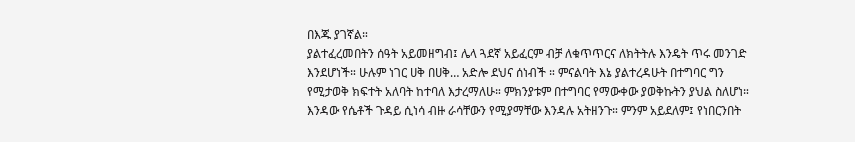በእጁ ያገኛል።
ያልተፈረመበትን ሰዓት አይመዘግብ፤ ሌላ ጓደኛ አይፈርም ብቻ ለቁጥጥርና ለክትትሉ እንዴት ጥሩ መንገድ እንደሆነች። ሁሉም ነገር ሀቅ በሀቅ… አድሎ ደህና ሰነብች ። ምናልባት እኔ ያልተረዳሁት በተግባር ግን የሚታወቅ ክፍተት አለባት ከተባለ እታረማለሁ። ምክንያቱም በተግባር የማውቀው ያወቅኩትን ያህል ስለሆነ።
እንዳው የሴቶች ጉዳይ ሲነሳ ብዙ ራሳቸውን የሚያማቸው እንዳሉ አትዘንጉ። ምንም አይደለም፤ የነበርንበት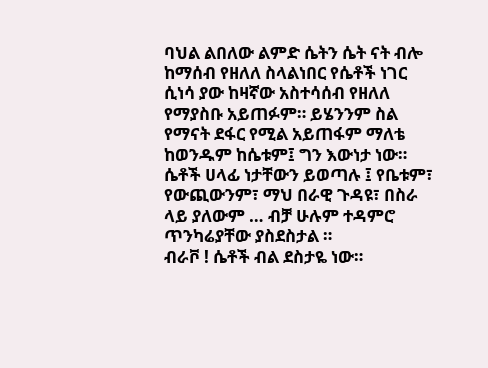ባህል ልበለው ልምድ ሴትን ሴት ናት ብሎ ከማሰብ የዘለለ ስላልነበር የሴቶች ነገር ሲነሳ ያው ከዛኛው አስተሳሰብ የዘለለ የማያስቡ አይጠፉም። ይሄንንም ስል የማናት ደፋር የሚል አይጠፋም ማለቴ ከወንዱም ከሴቱም፤ ግን እውነታ ነው። ሴቶች ሀላፊ ነታቸውን ይወጣሉ ፤ የቤቱም፣ የውጪውንም፣ ማህ በራዊ ጉዳዩ፣ በስራ ላይ ያለውም … ብቻ ሁሉም ተዳምሮ ጥንካሬያቸው ያስደስታል ።
ብራቮ ! ሴቶች ብል ደስታዬ ነው።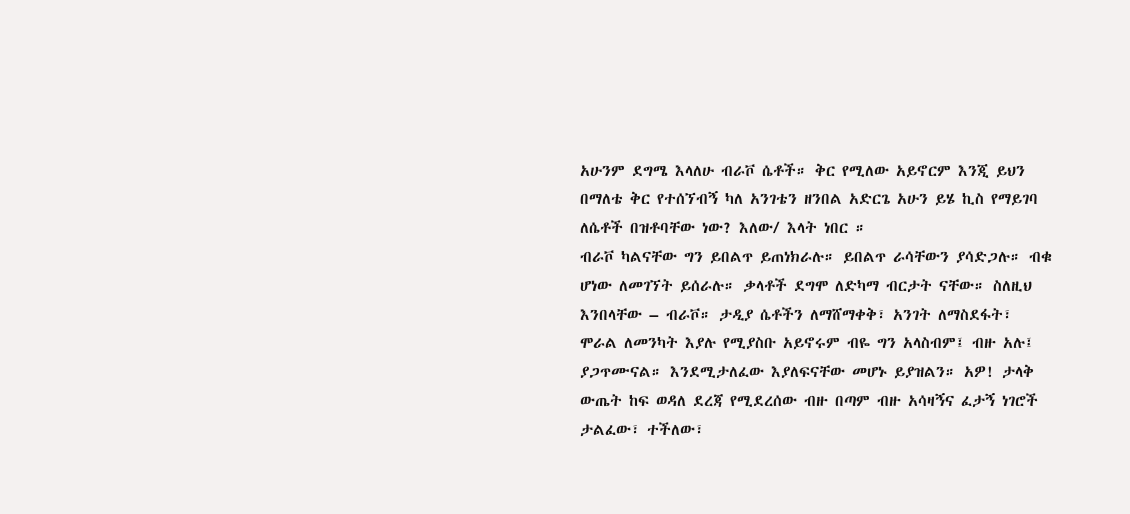አሁንም ደግሜ እላለሁ ብራቮ ሴቶች። ቅር የሚለው አይኖርም እንጂ ይህን በማለቴ ቅር የተሰኘብኝ ካለ አንገቴን ዘንበል አድርጌ አሁን ይሄ ኪስ የማይገባ ለሴቶች በዝቶባቸው ነው? እለው/ እላት ነበር ።
ብራቮ ካልናቸው ግን ይበልጥ ይጠነክራሉ። ይበልጥ ራሳቸውን ያሳድጋሉ። ብቁ ሆነው ለመገኘት ይሰራሉ። ቃላቶች ደግሞ ለድካማ ብርታት ናቸው። ስለዚህ እንበላቸው – ብራቮ። ታዲያ ሴቶችን ለማሸማቀቅ፣ አንገት ለማስደፋት፣ ሞራል ለመንካት እያሉ የሚያስቡ አይኖሩም ብዬ ግን አላስብም፤ ብዙ አሉ፤ ያጋጥሙናል። እንደሚታለፈው እያለፍናቸው መሆኑ ይያዝልን። አዎ! ታላቅ ውጤት ከፍ ወዳለ ደረጃ የሚደረሰው ብዙ በጣም ብዙ አሳዛኝና ፈታኝ ነገሮች ታልፈው፣ ተችለው፣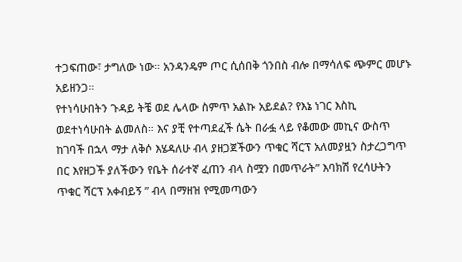ተጋፍጠው፣ ታግለው ነው። አንዳንዴም ጦር ሲሰበቅ ጎንበስ ብሎ በማሳለፍ ጭምር መሆኑ አይዘንጋ።
የተነሳሁበትን ጉዳይ ትቼ ወደ ሌላው ስምጥ አልኩ አይደል? የእኔ ነገር እስኪ ወደተነሳሁበት ልመለስ። እና ያቺ የተጣደፈች ሴት በራፏ ላይ የቆመው መኪና ውስጥ ከገባች በኋላ ማታ ለቅሶ እሄዳለሁ ብላ ያዘጋጀችውን ጥቁር ሻርፕ አለመያዟን ስታረጋግጥ በር እየዘጋች ያለችውን የቤት ሰራተኛ ፈጠን ብላ ስሟን በመጥራት” እባክሽ የረሳሁትን ጥቁር ሻርፕ አቀብይኝ ” ብላ በማዘዝ የሚመጣውን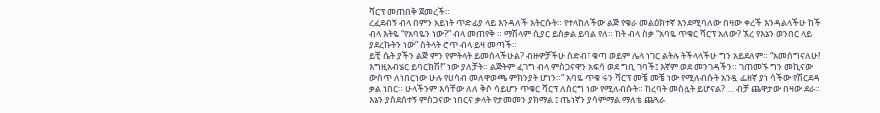ሻርፕ መጠበቅ ጀመረች።
ረፈደብኝ ብላ በምን አይነት ጥድፊያ ላይ እንዳለች አትርሱት። የተላከለችው ልጅ የቁራ መልዕክተኛ እንደሚባለው በዛው ቀረች እንዳልላችሁ ከች ብላ እትዬ “የአባዬን ነው?” ብላ መጠየቅ ። ማሽላም ሲያር ይስቃል ይባል የለ። ከት ብላ ስቃ “አባዬ ጥቁር ሻርፕ አለው? ኧረ የእኔን ወንበር ላይ ያደረኩትን ነው” ስትላት ሮጥ ብላ ይዛ መጣች።
ይቺ ሴት ያችን ልጅ ምን የምትላት ይመስላችሁል? ብዙዎቻችሁ ስድብ፣ ቁጣ ወይም ሌላ ነገር ልትሉ ትችላላችሁ ግን አይደለም። “አመሰግናለሁ! እግዚአብሄር ይባርክሽ!” ነው ያለቻት። ልጅትም ፈገግ ብላ ምስጋናዋን አፍሳ ወደ ግቢ ገባች፤ እኛም ወደ መንገዳችን። ገጠመኙ ግን መኪናው ውስጥ ለነበርነው ሁሉ የሀሳብ መለዋወጫ ምክንያት ሆነን።” አባዬ ጥቁ ሩን ሻርፕ መቼ መቼ ነው የሚለብሱት አንዷ ፌዘኛ ያነ ሳችው የሽርደዳ ቃል ነበር። ሁላችንም እሳቸው ለለ ቅሶ ሳይሆን ጥቁር ሻርፕ ለሰርግ ነው የሚለብሱት። ከረባት መስሏት ይሆናል? … ብቻ ጨዋታው በዛው ደራ።
እኔን ያስደሰተኝ ምስጋናው ነበርና ቃላት የታመመን ያክማል ፤ ጤነኛን ያሳምማል ማለቴ ጨጓራ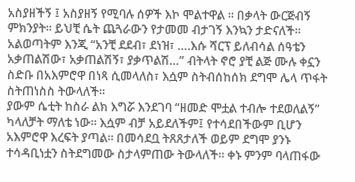አስያዘችኝ ፤ አስያዘኝ የሚባሉ ሰዎች እኮ ሞልተዋል ። በቃላት ውርጅብኝ ምክንያት። ይህቺ ሴት ጨጓራውን የታመመ ብታገኝ እንኳን ታድናለች። አልወጣትም እንጂ “አንቺ ደደብ፣ ደነዝ፣ ….እሱ ሻርፕ ይለብሳል ሰዓቴን አቃጠልሽው፣ አቃጠልሽኝ፣ ያቃጥልሽ…” ብትላት ኖሮ ያቺ ልጅ ሙሉ ቀኗን ስድቡ በአእምሮዋ በነጻ ሲመላለስ፣ እሷም ስትብሰከሰክ ደግሞ ሌላ ጥፋት ስትጠነስስ ትውላለች።
ያውም ሴቲት ከስራ ልክ እግሯ እንደገባ “ዘመድ ሞቷል ተብሎ ተደወለልኝ” ካላለቻት ማለቴ ነው። እሷም ብቻ አይደለችም፤ የተሳደበችውም ቢሆን አእምሮዋ እረፍት ያጣል። በመሳደቧ ትጸጸታለች ወይም ደግሞ ያንኑ ተሳዳቢነቷን ስትደግመው ስታላምጠው ትውላለች። ቀኑ ምንም ባላጠፋው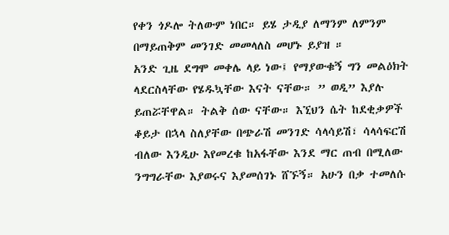የቀን ጎዶሎ ትለውም ነበር። ይሄ ታዲያ ለማንም ለምንም በማይጠቅም መንገድ መመላለስ መሆኑ ይያዝ ።
አንድ ጊዜ ደግሞ መቀሌ ላይ ነው፤ የማያውቁኝ ግን መልዕክት ላደርስላቸው የሄዱኳቸው እናት ናቸው። ” ወዲ” እያሉ ይጠሯቸዋል። ትልቅ ሰው ናቸው። እኚህን ሴት ከደቂቃዎች ቆይታ በኋላ ስለያቸው በጭራሽ መንገድ ሳላሳይሽ፣ ሳላሳፍርሽ ብለው እንዲሁ እየመረቁ ከአፋቸው እንደ ማር ጠብ በሚለው ንግግራቸው እያወሩና እያመሰገኑ ሸኙኝ። አሁን በቃ ተመለሱ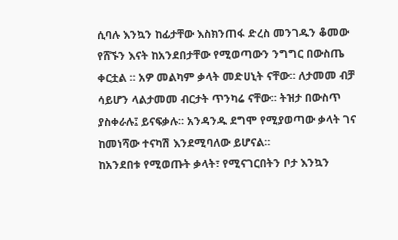ሲባሉ እንኳን ከፊታቸው እስክንጠፋ ድረስ መንገዱን ቆመው የሸኙን እናት ከአንደበታቸው የሚወጣውን ንግግር በውስጤ ቀርቷል ። አዎ መልካም ቃላት መድሀኒት ናቸው። ለታመመ ብቻ ሳይሆን ላልታመመ ብርታት ጥንካሬ ናቸው። ትዝታ በውስጥ ያስቀራሉ፤ ይናፍቃሉ። አንዳንዱ ደግሞ የሚያወጣው ቃላት ገና ከመነሻው ተናካሽ እንደሚባለው ይሆናል።
ከአንደበቱ የሚወጡት ቃላት፣ የሚናገርበትን ቦታ እንኳን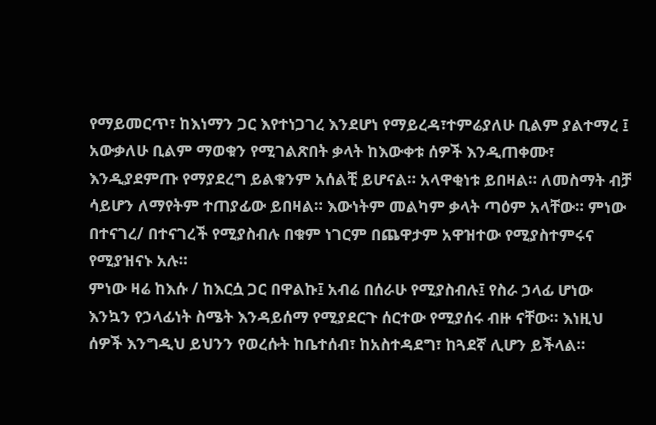የማይመርጥ፣ ከእነማን ጋር እየተነጋገረ እንደሆነ የማይረዳ፣ተምሬያለሁ ቢልም ያልተማረ ፤ አውቃለሁ ቢልም ማወቁን የሚገልጽበት ቃላት ከእውቀቱ ሰዎች እንዲጠቀሙ፣ እንዲያደምጡ የማያደረግ ይልቁንም አሰልቺ ይሆናል። አላዋቂነቱ ይበዛል። ለመስማት ብቻ ሳይሆን ለማየትም ተጠያፊው ይበዛል። እውነትም መልካም ቃላት ጣዕም አላቸው። ምነው በተናገረ/ በተናገረች የሚያስብሉ በቁም ነገርም በጨዋታም አዋዝተው የሚያስተምሩና የሚያዝናኑ አሉ።
ምነው ዛሬ ከእሱ / ከእርሷ ጋር በዋልኩ፤ አብሬ በሰራሁ የሚያስብሉ፤ የስራ ኃላፊ ሆነው እንኳን የኃላፊነት ስሜት እንዳይሰማ የሚያደርጉ ሰርተው የሚያሰሩ ብዙ ናቸው። እነዚህ ሰዎች እንግዲህ ይህንን የወረሱት ከቤተሰብ፣ ከአስተዳደግ፣ ከጓደኛ ሊሆን ይችላል።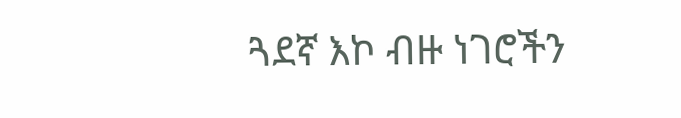ጓደኛ እኮ ብዙ ነገሮችን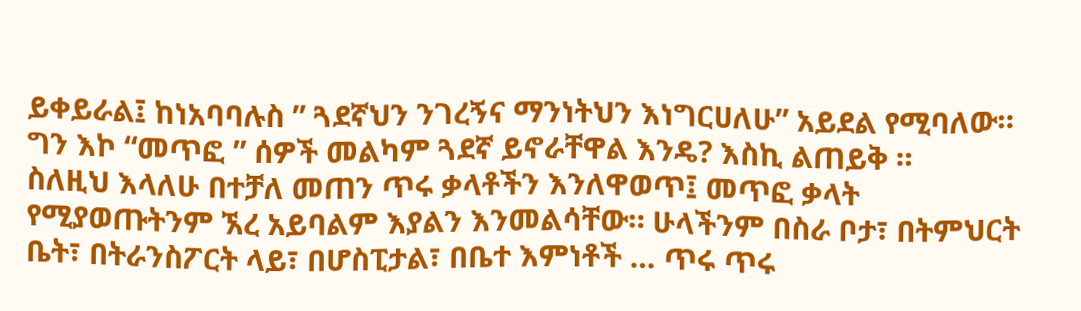ይቀይራል፤ ከነአባባሉስ ” ጓደኛህን ንገረኝና ማንነትህን እነግርሀለሁ” አይደል የሚባለው። ግን እኮ “መጥፎ ” ሰዎች መልካም ጓደኛ ይኖራቸዋል እንዴ? እስኪ ልጠይቅ ።
ስለዚህ እላለሁ በተቻለ መጠን ጥሩ ቃላቶችን እንለዋወጥ፤ መጥፎ ቃላት የሚያወጡትንም ኧረ አይባልም እያልን እንመልሳቸው። ሁላችንም በስራ ቦታ፣ በትምህርት ቤት፣ በትራንስፖርት ላይ፣ በሆስፒታል፣ በቤተ እምነቶች … ጥሩ ጥሩ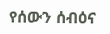የሰውን ሰብዕና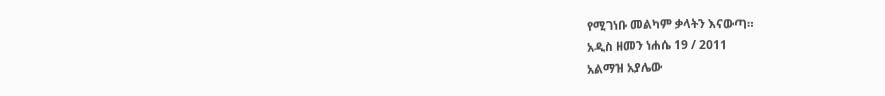የሚገነቡ መልካም ቃላትን እናውጣ።
አዲስ ዘመን ነሐሴ 19 / 2011
አልማዝ አያሌው